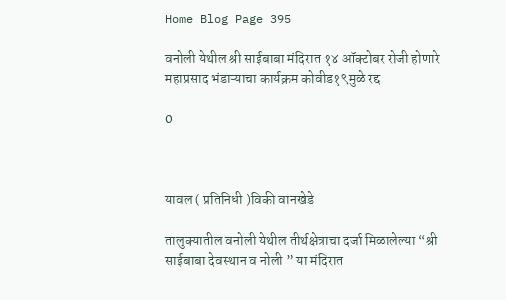Home Blog Page 395

वनोली येथील श्री साईबाबा मंदिरात १४ ऑक्टोबर रोजी होणारे महाप्रसाद भंडाऱ्याचा कार्यक्रम कोवीड१९मुळे रद्द

0



यावल ( प्रतिनिधी )विकी वानखेडे

तालुक्यातील वनोली येथील तीर्थक्षेत्राचा दर्जा मिळालेल्या “श्री साईबाबा देवस्थान व नोली ” या मंदिरात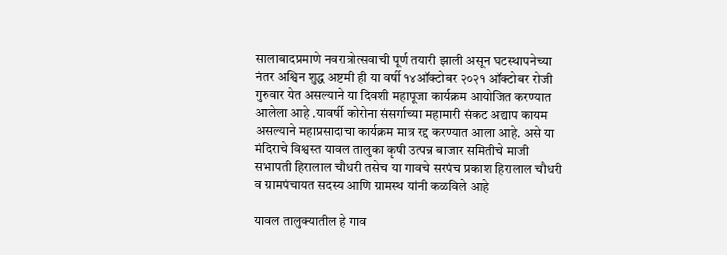सालाबादप्रमाणे नवरात्रोत्सवाची पूर्ण तयारी झाली असून घटस्थापनेच्या नंतर अश्विन शुद्ध अष्टमी ही या वर्षी १४ऑक्टोबर २०२१ ऑक्टोबर रोजी गुरुवार येत असल्याने या दिवशी महापूजा कार्यक्रम आयोजित करण्यात आलेला आहे .यावर्षी कोरोना संसर्गाच्या महामारी संकट अद्याप कायम असल्याने महाप्रसादाचा कार्यक्रम मात्र रद्द करण्यात आला आहे. असे या मंदिराचे विश्वस्त यावल तालुका कृषी उत्पन्न बाजार समितीचे माजी सभापती हिरालाल चौधरी तसेच या गावचे सरपंच प्रकाश हिरालाल चौधरी व ग्रामपंचायत सदस्य आणि ग्रामस्थ यांनी कळविले आहे

यावल तालुक्यातील हे गाव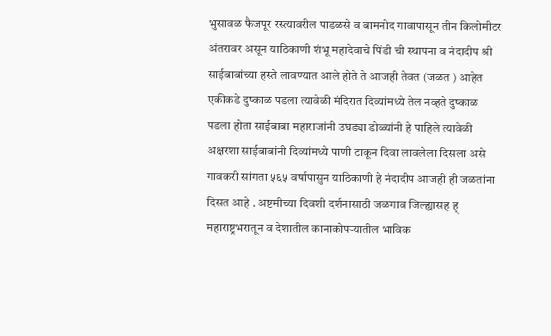भुसावळ फैजपूर रस्त्यावरील पाडळसे व बामनोद गावापासून तीन किलोमीटर अंतरावर असून याठिकाणी शंभू महादेवाचे पिंडी ची स्थापना व नंदादीप श्री साईबाबांच्या हस्ते लावण्यात आले होते ते आजही तेवत (जळत ) आहेत एकीकडे दुष्काळ पडला त्यावेळी मंदिरात दिव्यांमध्ये तेल नव्हते दुष्काळ पडला होता साईबाबा महाराजांनी उघड्या डोळ्यांनी हे पाहिले त्यावेळी अक्षरशा साईबाबांनी दिव्यांमध्ये पाणी टाकून दिवा लावलेला दिसला असे गावकरी सांगता ५६५ वर्षापासुन याठिकाणी हे नंदादीप आजही ही जळतांना दिसत आहे . अष्टमीच्या दिवशी दर्शनासाठी जळगाव जिल्ह्यासह ह् महाराष्ट्रभरातून व देशातील कानाकोपऱ्यातील भाविक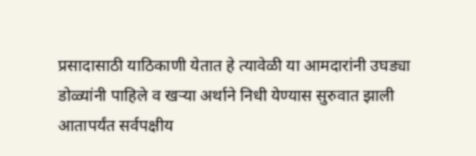प्रसादासाठी याठिकाणी येतात हे त्यावेळी या आमदारांनी उघड्या डोळ्यांनी पाहिले व खऱ्या अर्थाने निधी येण्यास सुरुवात झाली आतापर्यंत सर्वपक्षीय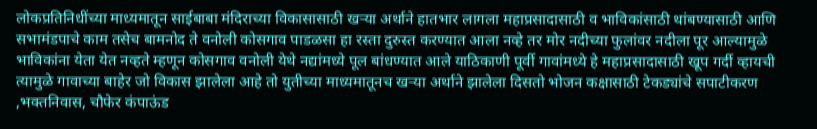लोकप्रतिनिधींच्या माध्यमातून साईबाबा मंदिराच्या विकासासाठी खऱ्या अर्थाने हातभार लागला महाप्रसादासाठी व भाविकांसाठी थांबण्यासाठी आणि सभामंडपाचे काम तसेच बामनोद ते वनोली कोसगाव पाडळसा हा रस्ता दुरुस्त करण्यात आला नव्हे तर मोर नदीच्या फुलांवर नदीला पूर आल्यामुळे भाविकांना येता येत नव्हते म्हणून कोसगाव वनोली येथे नद्यांमध्ये पूल बांधण्यात आले याठिकाणी पूर्वी गावांमध्ये हे महाप्रसादासाठी खूप गर्दी व्हायची त्यामुळे गावाच्या बाहेर जो विकास झालेला आहे तो युतीच्या माध्यमातूनच खऱ्या अर्थाने झालेला दिसतो भोजन कक्षासाठी टेकड्यांचे सपाटीकरण ,भक्तनिवास, चौफेर कंपाऊंड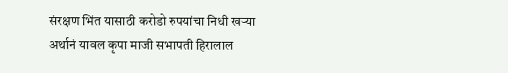संरक्षण भिंत यासाठी करोडो रुपयांचा निधी खऱ्या अर्थानं यावल कृपा माजी सभापती हिरालाल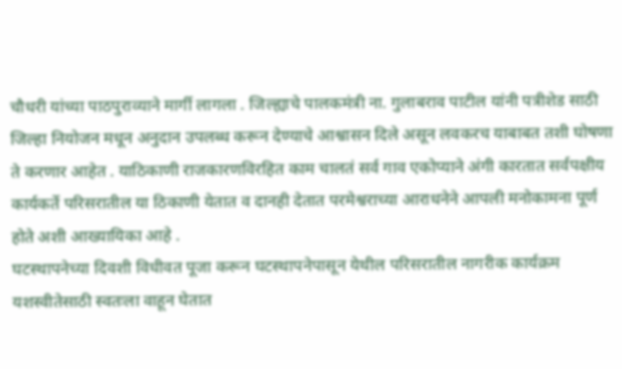चौधरी यांच्या पाठपुराव्याने मार्गी लागला . जिल्ह्याचे पालकमंत्री ना. गुलाबराव पाटील यांनी पत्रीशेड साठी जिल्हा नियोजन मधून अनुदान उपलब्ध करून देण्याचे आश्वासन दिले असून लवकरच याबाबत तशी घोषणा ते करणार आहेत . याठिकाणी राजकारणविरहित काम चालतं सर्व गाव एकोप्याने अंगी कारतात सर्वपक्षीय कार्यकर्ते परिसरातील या ठिकाणी येतात व दानही देतात परमेश्वराच्या आराधनेने आपली मनोकामना पूर्ण होते अशी आख्यायिका आहे .
घटस्थापनेच्या दिवशी विधीवत पूजा करून घटस्थापनेपासून येथील परिसरातील नागरीक कार्यक्रम यशस्वीतेसाठी स्वतःला वाहून घेतात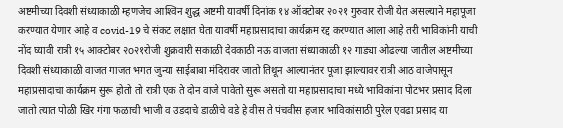अष्टमीच्या दिवशी संध्याकाळी म्हणजेच आश्‍विन शुद्ध अष्टमी यावर्षी दिनांक १४ ऑक्टोबर २०२१ गुरुवार रोजी येत असल्याने महापूजा करण्यात येणार आहे व covid-19 चे संकट लक्षात घेता यावर्षी महाप्रसादाचा कार्यक्रम रद्द करण्यात आला आहे तरी भाविकांनी याची नोंद घ्यावी रात्री १५ आक्टोबर २o२१रोजी शुक्रवारी सकाळी देवकाठी नऊ वाजता संध्याकाळी १२ गाड्या ओढल्या जातील अष्टमीच्या दिवशी संध्याकाळी वाजत गाजत भगत जुन्या साईबाबा मंदिरावर जातो तिथून आल्यानंतर पूजा झाल्यावर रात्री आठ वाजेपासून महाप्रसादाचा कार्यक्रम सुरू होतो तो रात्री एक ते दोन वाजे पावेतो सुरू असतो या महाप्रसादाचा मध्ये भाविकांना पोटभर प्रसाद दिला जातो त्यात पोळी खिर गंगा फळाची भाजी व उडदाचे डाळीचे वडे हे वीस ते पंचवीस हजार भाविकांसाठी पुरेल एवढा प्रसाद या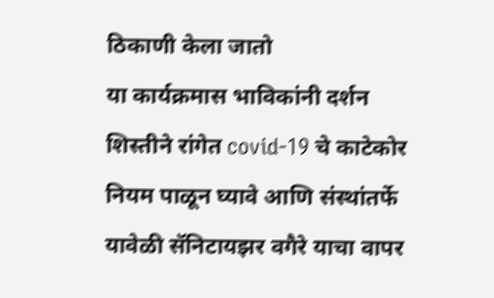ठिकाणी केला जातो
या कार्यक्रमास भाविकांनी दर्शन शिस्तीने रांगेत covid-19 चे काटेकोर नियम पाळून घ्यावे आणि संस्थांतर्फे यावेळी सॅनिटायझर वगैरे याचा वापर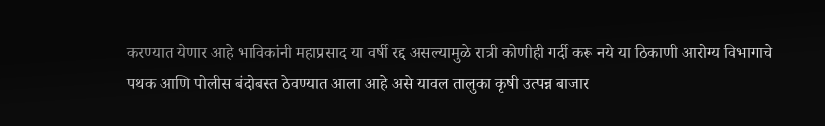करण्यात येणार आहे भाविकांनी महाप्रसाद या वर्षी रद्द असल्यामुळे रात्री कोणीही गर्दी करू नये या ठिकाणी आरोग्य विभागाचे पथक आणि पोलीस बंदोबस्त ठेवण्यात आला आहे असे यावल तालुका कृषी उत्पन्न बाजार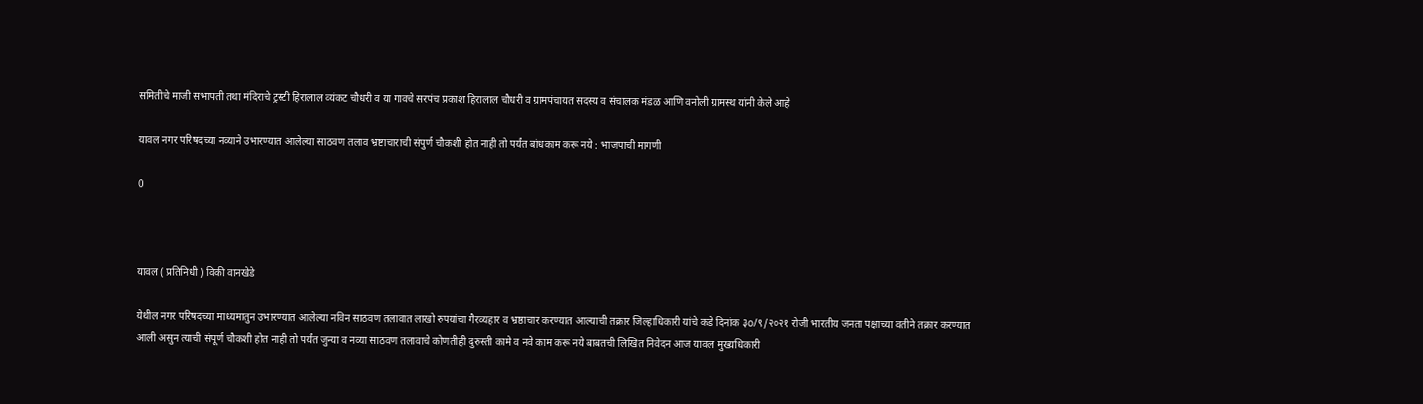समितीचे माजी सभापती तथा मंदिराचे ट्रस्टी हिरालाल व्‍यंकट चौधरी व या गावचे सरपंच प्रकाश हिरालाल चौधरी व ग्रामपंचायत सदस्य व संचालक मंडळ आणि वनोली ग्रामस्थ यांनी केले आहे

यावल नगर परिषदच्या नव्याने उभारण्यात आलेल्या साठवण तलाव भ्रष्टाचाराची संपुर्ण चौकशी होत नाही तो पर्यंत बांधकाम करू नये : भाजपाची मागणी

0



यावल ( प्रतिनिधी ) विकी वानखेडे

येथील नगर परिषदच्या माध्यमातुन उभारण्यात आलेल्या नविन साठवण तलावात लाखो रुपयांचा गैरव्यहार व भ्रष्ठाचार करण्यात आल्याची तक्रार जिल्हाधिकारी यांचे कडे दिनांक ३o/९/२०२१ रोजी भारतीय जनता पक्षाच्या वतीने तक्रार करण्यात आली असुन त्याची संपूर्ण चौकशी होत नाही तो पर्यंत जुन्या व नव्या साठवण तलावाचे कोणतीही दुरुस्ती कामे व नवे काम करू नये बाबतची लिखित निवेदन आज यावल मुख्यधिकारी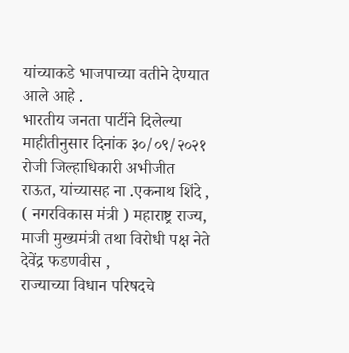यांच्याकडे भाजपाच्या वतीने देण्यात आले आहे .
भारतीय जनता पार्टीने दिलेल्या माहीतीनुसार दिनांक ३०/०९/२०२१ रोजी जिल्हाधिकारी अभीजीत राऊत, यांच्यासह ना .एकनाथ शिंदे , ( नगरविकास मंत्री ) महाराष्ट्र राज्य, माजी मुख्यमंत्री तथा विरोधी पक्ष नेते देवेंद्र फडणवीस ,
राज्याच्या विधान परिषदचे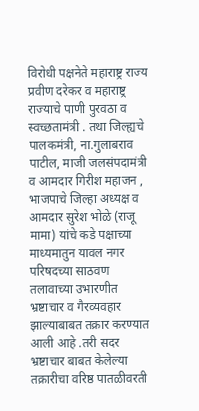विरोधी पक्षनेते महाराष्ट्र राज्य प्रवीण दरेकर व महाराष्ट्र राज्याचे पाणी पुरवठा व स्वच्छतामंत्री . तथा जिल्ह्यचे पालकमंत्री, ना.गुलाबराव पाटील, माजी जलसंपदामंत्री व आमदार गिरीश महाजन , भाजपाचे जिल्हा अध्यक्ष व आमदार सुरेश भोळे (राजू
मामा) यांचे कडे पक्षाच्या माध्यमातुन यावल नगर परिषदच्या साठवण तलावाच्या उभारणीत भ्रष्टाचार व गैरव्यवहार झाल्याबाबत तक्रार करण्यात आली आहे .तरी सदर भ्रष्टाचार बाबत केलेल्या
तक्रारीचा वरिष्ठ पातळीवरती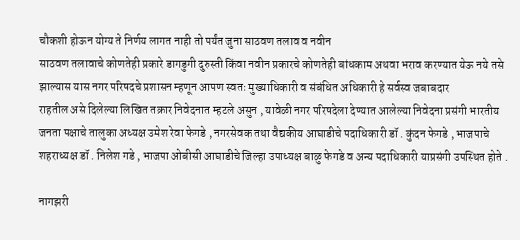चौकशी होऊन योग्य ते निर्णय लागत नाही तो पर्यंत जुना साठवण तलाव व नवीन
साठवण तलावाचे कोणतेही प्रकारे डागडुगी दुरुस्ती किंवा नवीन प्रकारचे कोणतेही बांधकाम अथवा भराव करण्यात येऊ नये तसे झाल्यास यास नगर परिषदचे प्रशासन म्हणून आपण स्वतः मुख्याधिकारी व संबंधित अधिकारी हे सर्वस्व जबाबदार
राहतील असे दिलेल्या लिखित तक्रार निवेदनात म्हटले असुन , यावेळी नगर परिषदेला देण्यात आलेल्या निवेदना प्रसंगी भारतीय जनता पक्षाचे तालुका अध्यक्ष उमेश रेवा फेगडे , नगरसेवक तथा वैद्यकीय आघाडीचे पदाधिकारी डॉ . कुंदन फेगडे , भाजपाचे शहराध्यक्ष डॉ . निलेश गडे , भाजपा ओबीसी आघाडीचे जिल्हा उपाध्यक्ष बाळु फेगडे व अन्य पदाधिकारी याप्रसंगी उपस्थित होते .

नागझरी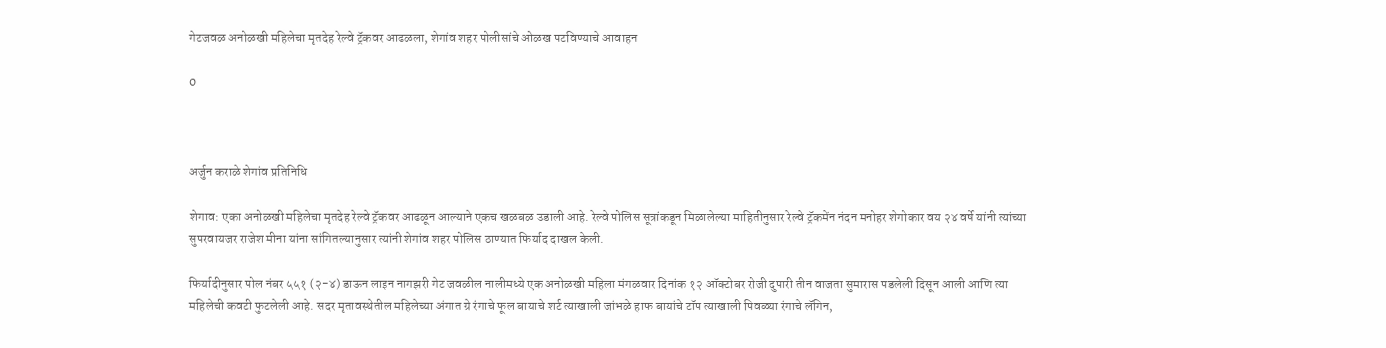गेटजवळ अनोळखी महिलेचा मृतदेह रेल्वे ट्रॅकवर आढळला, शेगांव शहर पोलीसांचे ओळख पटविण्याचे आवाहन

0



अर्जुन कराळे शेगांव प्रतिनिधि

शेगाव: एका अनोळखी महिलेचा मृतदेह रेल्वे ट्रॅकवर आढळून आल्याने एकच खळबळ उडाली आहे. रेल्वे पोलिस सूत्रांकडून मिळालेल्या माहितीनुसार रेल्वे ट्रॅकमेंन नंदन मनोहर शेगोकार वय २४ वर्षे यांनी त्यांच्या सुपरवायजर राजेश मीना यांना सांगितल्यानुसार त्यांनी शेगांव शहर पोलिस ठाण्यात फिर्याद दाखल केली.

फिर्यादीनुसार पोल नंबर ५५१ (२-४) डाऊन लाइन नागझरी गेट जवळील नालीमध्ये एक अनोळखी महिला मंगळवार दिनांक १२ ऑक्टोबर रोजी दुपारी तीन वाजता सुमारास पडलेली दिसून आली आणि त्या महिलेची कवटी फुटलेली आहे. सदर मृतावस्थेतील महिलेच्या अंगात ग्रे रंगाचे फूल बायाचे शर्ट त्याखाली जांभळे हाफ बायांचे टॉप त्याखाली पिवळ्या रंगाचे लॅगिन,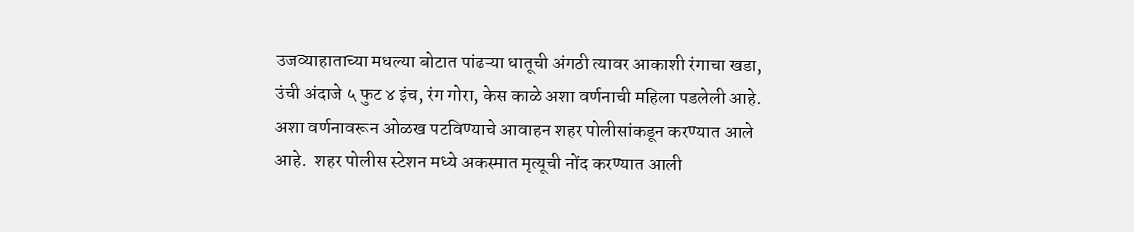उजव्याहाताच्या मधल्या बोटात पांढऱ्या धातूची अंगठी त्यावर आकाशी रंगाचा खडा, उंची अंदाजे ५ फुट ४ इंच, रंग गोरा, केस काळे अशा वर्णनाची महिला पडलेली आहे. अशा वर्णनावरून ओळख पटविण्याचे आवाहन शहर पोलीसांकडून करण्यात आले आहे.  शहर पोलीस स्टेशन मध्ये अकस्मात मृत्यूची नोंद करण्यात आली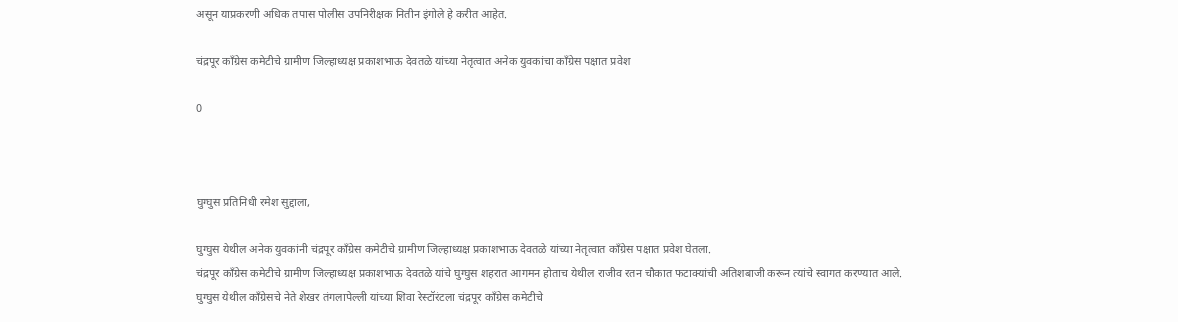असून याप्रकरणी अधिक तपास पोलीस उपनिरीक्षक नितीन इंगोले हे करीत आहेत.

चंद्रपूर काँग्रेस कमेटीचे ग्रामीण जिल्हाध्यक्ष प्रकाशभाऊ देवतळे यांच्या नेतृत्वात अनेक युवकांचा काँग्रेस पक्षात प्रवेश

0



घुग्घुस प्रतिनिधी रमेश सुद्दाला,

घुग्घुस येथील अनेक युवकांनी चंद्रपूर काँग्रेस कमेटीचे ग्रामीण जिल्हाध्यक्ष प्रकाशभाऊ देवतळे यांच्या नेतृत्वात काँग्रेस पक्षात प्रवेश घेतला.
चंद्रपूर काँग्रेस कमेटीचे ग्रामीण जिल्हाध्यक्ष प्रकाशभाऊ देवतळे यांचे घुग्घुस शहरात आगमन होताच येथील राजीव रतन चौकात फटाक्यांची अतिशबाजी करून त्यांचे स्वागत करण्यात आले.
घुग्घुस येथील काँग्रेसचे नेते शेखर तंगलापेल्ली यांच्या शिवा रेस्टॉरंटला चंद्रपूर काँग्रेस कमेटीचे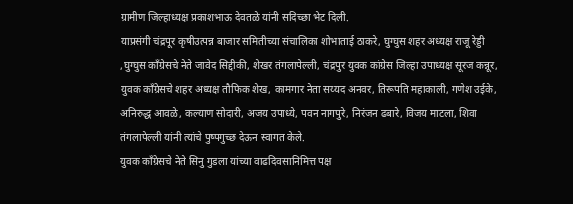ग्रामीण जिल्हाध्यक्ष प्रकाशभाऊ देवतळे यांनी सदिच्छा भेट दिली.
याप्रसंगी चंद्रपूर कृषीउत्पन्न बाजार समितीच्या संचालिका शोभाताई ठाकरे, घुग्घुस शहर अध्यक्ष राजू रेड्डी ,घुग्घुस काँग्रेसचे नेते जावेद सिद्दीकी, शेखर तंगलापेल्ली, चंद्रपुर युवक कांग्रेस जिल्हा उपाध्यक्ष सूरज कन्नूर, युवक काँग्रेसचे शहर अध्यक्ष तौफिक शेख, कामगार नेता सय्यद अनवर, तिरूपति महाकाली, गणेश उईके, अनिरुद्ध आवळे, कल्याण सोदारी, अजय उपाध्ये, पवन नागपुरे, निरंजन ढबारे, विजय माटला, शिवा तंगलापेल्ली यांनी त्यांचे पुष्पगुच्छ देऊन स्वागत केले.
युवक काँग्रेसचे नेते सिनु गुडला यांच्या वाढदिवसानिमित्त पक्ष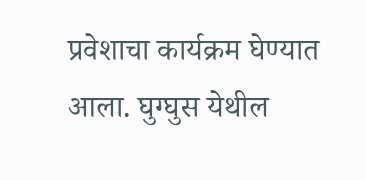प्रवेशाचा कार्यक्रम घेण्यात आला. घुग्घुस येथील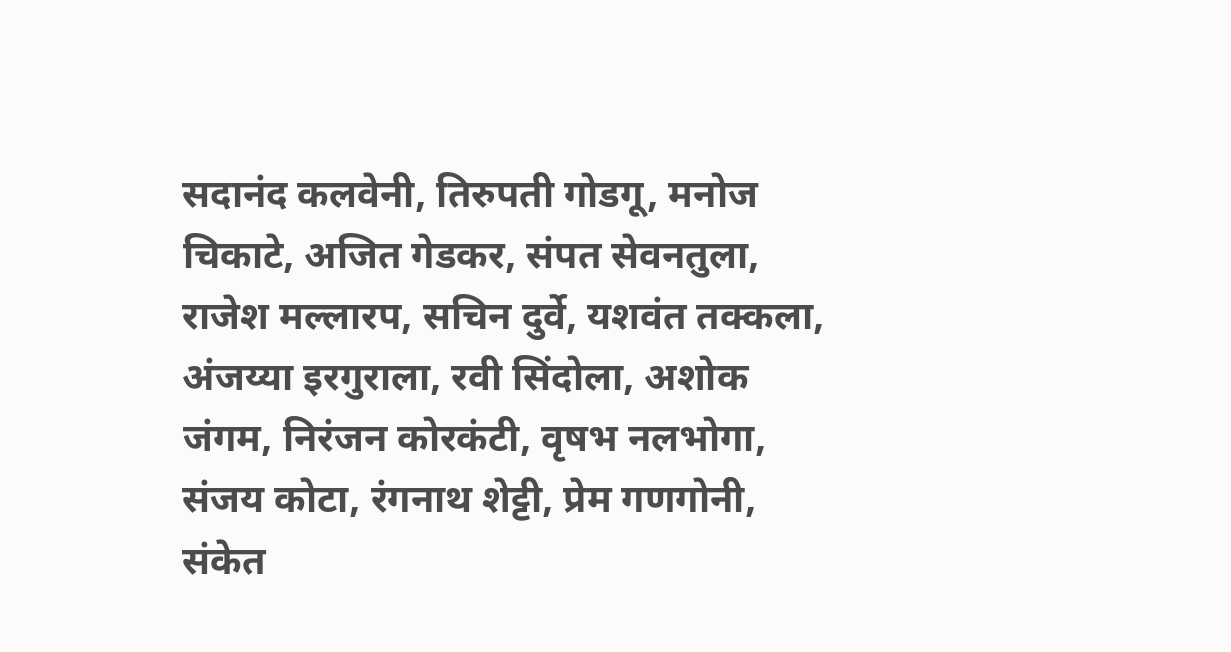सदानंद कलवेनी, तिरुपती गोडगू, मनोज चिकाटे, अजित गेडकर, संपत सेवनतुला, राजेश मल्लारप, सचिन दुर्वे, यशवंत तक्कला, अंजय्या इरगुराला, रवी सिंदोला, अशोक जंगम, निरंजन कोरकंटी, वृषभ नलभोगा, संजय कोटा, रंगनाथ शेट्टी, प्रेम गणगोनी, संकेत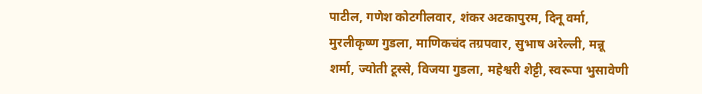पाटील, गणेश कोटगीलवार, शंकर अटकापुरम, दिनू वर्मा, मुरलीकृष्ण गुडला, माणिकचंद तग्रपवार, सुभाष अरेल्ली, मन्नू शर्मा, ज्योती टूस्से, विजया गुडला, महेश्वरी शेट्टी, स्वरूपा भुसावेणी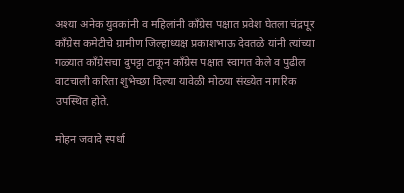अश्या अनेक युवकांनी व महिलांनी काँग्रेस पक्षात प्रवेश घेतला चंद्रपूर काँग्रेस कमेटीचे ग्रामीण जिल्हाध्यक्ष प्रकाशभाऊ देवतळे यांनी त्यांच्या गळ्यात काँग्रेसचा दुपट्टा टाकून काँग्रेस पक्षात स्वागत केले व पुढील वाटचाली करिता शुभेच्छा दिल्या यावेळी मोठया संख्येत नागरिक उपस्थित होते.

मोहन जवादे स्पर्धा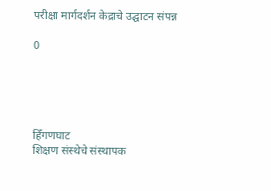परीक्षा मार्गदर्शन केद्राचे उद्घाटन संपन्न

0





हिँगणघाट
शिक्षण संस्थेचे संस्थापक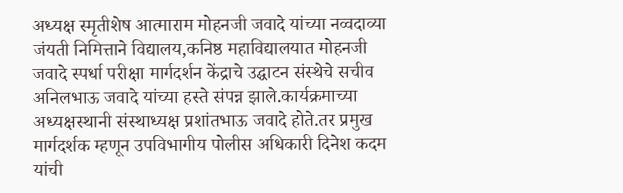अध्यक्ष स्मृतीशेष आत्माराम मोहनजी जवादे यांच्या नव्वदाव्या जंयती निमित्ताने विद्यालय,कनिष्ठ महाविद्यालयात मोहनजी जवादे स्पर्धा परीक्षा मार्गदर्शन केंद्राचे उद्घाटन संस्थेचे सचीव अनिलभाऊ जवादे यांच्या हस्ते संपन्न झाले.कार्यक्रमाच्या अध्यक्षस्थानी संस्थाध्यक्ष प्रशांतभाऊ जवादे होते.तर प्रमुख मार्गदर्शक म्हणून उपविभागीय पोलीस अधिकारी दिनेश कदम यांची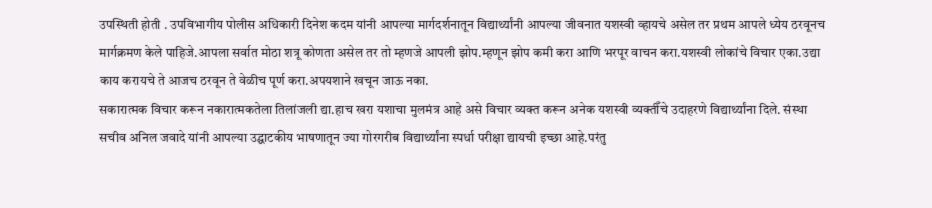उपस्थिती होती . उपविभागीय पोलीस अधिकारी दिनेश कदम यांनी आपल्या मार्गदर्शनातून विद्यार्थ्यांनी आपल्या जीवनात यशस्वी व्हायचे असेल तर प्रथम आपले ध्येय ठरवूनच मार्गक्रमण केले पाहिजे.आपला सर्वात मोठा शत्रू कोणता असेल तर तो म्हणजे आपली झोप.म्हणून झोप कमी करा आणि भरपूर वाचन करा.यशस्वी लोकांचे विचार एका.उद्या काय करायचे ते आजच ठरवून ते वेळीच पूर्ण करा.अपयशाने खचून जाऊ नका.
सकारात्मक विचार करून नकारात्मकतेला तिलांजली द्या.हाच खरा यशाचा मुलमंत्र आहे असे विचार व्यक्त करून अनेक यशस्वी व्यक्तीँचे उदाहरणे विद्यार्थ्यांना दिले. संस्था सचीव अनिल जवादे यांनी आपल्या उद्घाटकीय भाषणातून ज्या गोरगरीब विद्यार्थ्यांना स्पर्धा परीक्षा द्यायची इच्छा आहे.परंतु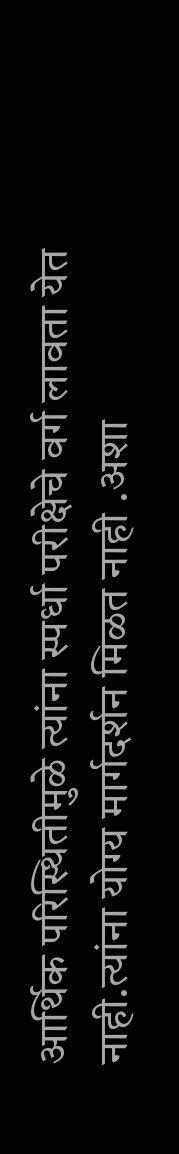आर्थिक परिस्थितीमुळे त्यांना स्पर्धा परीक्षेचे वर्ग लावता येत नाही.त्यांना योग्य मार्गदर्शन मिळत नाही .अशा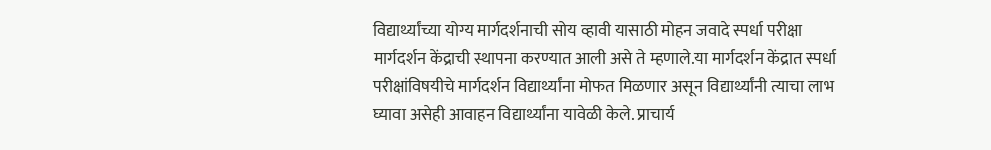विद्यार्थ्यांच्या योग्य मार्गदर्शनाची सोय व्हावी यासाठी मोहन जवादे स्पर्धा परीक्षा मार्गदर्शन केंद्राची स्थापना करण्यात आली असे ते म्हणाले.या मार्गदर्शन केंद्रात स्पर्धा परीक्षांविषयीचे मार्गदर्शन विद्यार्थ्यांना मोफत मिळणार असून विद्यार्थ्यांनी त्याचा लाभ घ्यावा असेही आवाहन विद्यार्थ्यांना यावेळी केले. प्राचार्य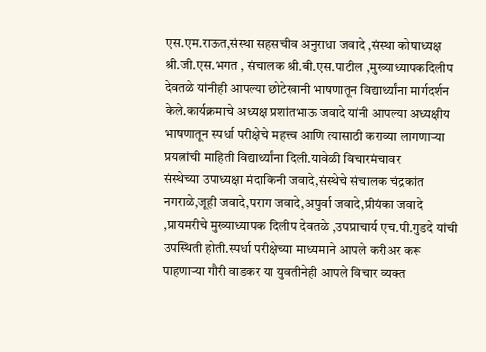एस.एम.राऊत,संस्था सहसचीव अनुराधा जवादे ,संस्था कोषाध्यक्ष श्री.जी.एस.भगत , संचालक श्री.बी.एस.पाटील ,मुख्याध्यापकदिलीप देवतळे यांनीही आपल्या छोटेखानी भाषणातून विद्यार्थ्यांना मार्गदर्शन केले.कार्यक्रमाचे अध्यक्ष प्रशांतभाऊ जवादे यांनी आपल्या अध्यक्षीय भाषणातून स्पर्धा परीक्षेचे महत्त्व आणि त्यासाठी कराव्या लागणाऱ्या प्रयत्नांची माहिती विद्यार्थ्यांना दिली.यावेळी विचारमंचावर
संस्थेच्या उपाध्यक्षा मंदाकिनी जवादे,संस्थेचे संचालक चंद्रकांत नगराळे,जूही जवादे,पराग जवादे,अपुर्वा जवादे,प्रीयंका जवादे ,प्रायमरीचे मुख्याध्यापक दिलीप देवतळे ,उपप्राचार्य एच.पी.गुडदे यांची उपस्थिती होती.स्पर्धा परीक्षेच्या माध्यमाने आपले करीअर करू पाहणाऱ्या गौरी वाडकर या युवतीनेही आपले विचार व्यक्त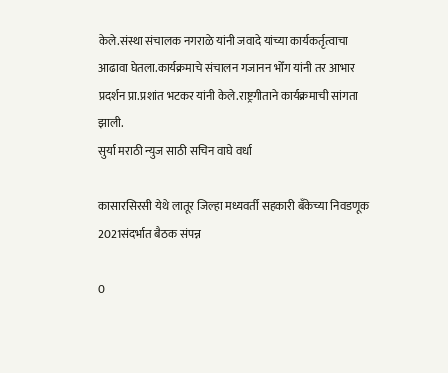केले.संस्था संचालक नगराळे यांनी जवादे यांच्या कार्यकर्तृत्वाचा आढावा घेतला.कार्यक्रमाचे संचालन गजानन भोँग यांनी तर आभार प्रदर्शन प्रा.प्रशांत भटकर यांनी केले.राष्ट्रगीताने कार्यक्रमाची सांगता झाली.
सुर्या मराठी न्युज साठी सचिन वाघे वर्धा

कासारसिरसी येथे लातूर जिल्हा मध्यवर्ती सहकारी बँकेच्या निवडणूक 2021संदर्भात बैठक संपन्न

0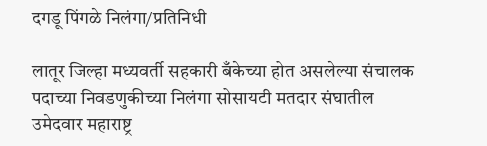दगडू पिंगळे निलंगा/प्रतिनिधी

लातूर जिल्हा मध्यवर्ती सहकारी बँकेच्या होत असलेल्या संचालक पदाच्या निवडणुकीच्या निलंगा सोसायटी मतदार संघातील उमेदवार महाराष्ट्र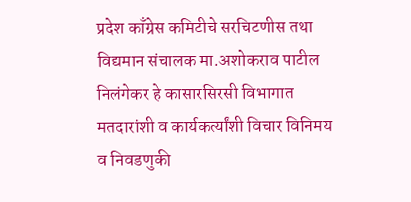प्रदेश काँग्रेस कमिटीचे सरचिटणीस तथा विद्यमान संचालक मा.अशोकराव पाटील निलंगेकर हे कासारसिरसी विभागात मतदारांशी व कार्यकर्त्यांशी विचार विनिमय व निवडणुकी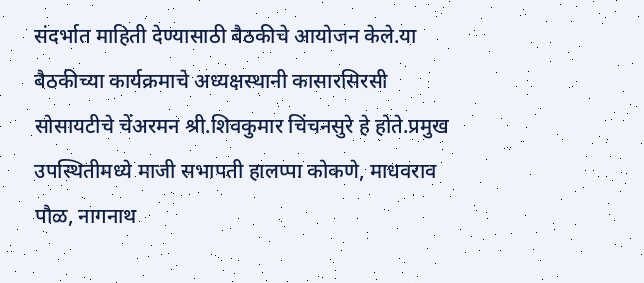संदर्भात माहिती देण्यासाठी बैठकीचे आयोजन केले.या बैठकीच्या कार्यक्रमाचे अध्यक्षस्थानी कासारसिरसी सोसायटीचे चेंअरमन श्री.शिवकुमार चिंचनसुरे हे होते.प्रमुख उपस्थितीमध्ये माजी सभापती हालप्पा कोकणे, माधवराव पौळ, नागनाथ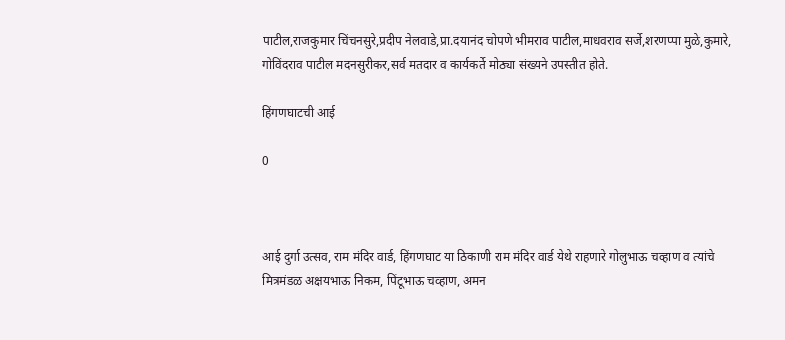पाटील,राजकुमार चिंचनसुरे,प्रदीप नेलवाडे,प्रा.दयानंद चोपणे भीमराव पाटील,माधवराव सर्जे,शरणप्पा मुळे,कुमारे, गोविंदराव पाटील मदनसुरीकर,सर्व मतदार व कार्यकर्ते मोठ्या संख्यने उपस्तीत होते.

हिंगणघाटची आई

0



आई दुर्गा उत्सव, राम मंदिर वार्ड, हिंगणघाट या ठिकाणी राम मंदिर वार्ड येथे राहणारे गोलुभाऊ चव्हाण व त्यांचे मित्रमंडळ अक्षयभाऊ निकम, पिंटूभाऊ चव्हाण, अमन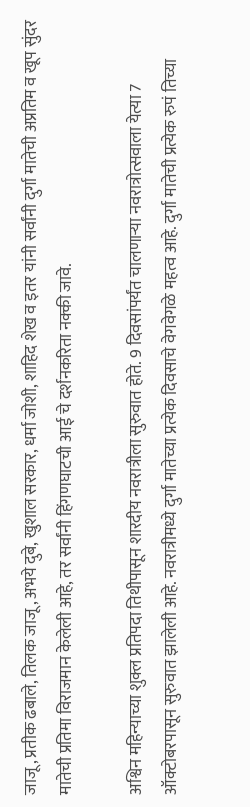जाजू, प्रतीक ढबाले, तिलक जाजू, अभये दुबे, खुशाल सरकार, धर्मा जोशी, शाहिद शेख व इतर यांनी सर्वांनी दुर्गा मातेची अप्रतिम व खूप सुंदर मातेची प्रतिमा विराजमान केलेली आहे, तर सर्वांनी हिंगणघाटची आई चे दर्शनकरिता नक्की जावे.

अश्विन महिन्याच्या शुक्ल प्रतिपदा तिथीपासून शारदीय नवरात्रीला सुरुवात होते. 9 दिवसांपर्यंत चालणाऱ्या नवरात्रोत्सवाला येत्या 7 ऑक्टोबरपासून सुरुवात झालेली आहे. नवरात्रीमध्ये दुर्गा मातेच्या प्रत्येक दिवसाचे वेगवेगळे महत्व आहे. दुर्गा मातेची प्रत्येक रुपं तिच्या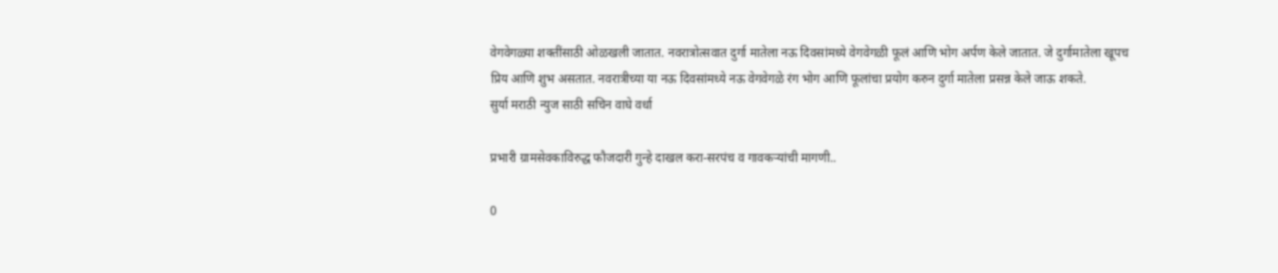वेगवेगळ्या शक्तींसाठी ओळखली जातात. नवरात्रोत्सवात दुर्गा मातेला नऊ दिवसांमध्ये वेगवेगळी फूलं आणि भोग अर्पण केले जातात. जे दुर्गामातेला खूपच प्रिय आणि शुभ असतात. नवरात्रीच्या या नऊ दिवसांमध्ये नऊ वेगवेगळे रंग भोग आणि फूलांचा प्रयोग करुन दुर्गा मातेला प्रसन्न केले जाऊ शकते.
सुर्या मराठी न्युज साठी सचिन वाघे वर्धा

प्रभारी ग्रामसेवकाविरुद्ध फौजदारी गुन्हे दाखल करा-सरपंच व गावकऱ्यांची मागणी..

0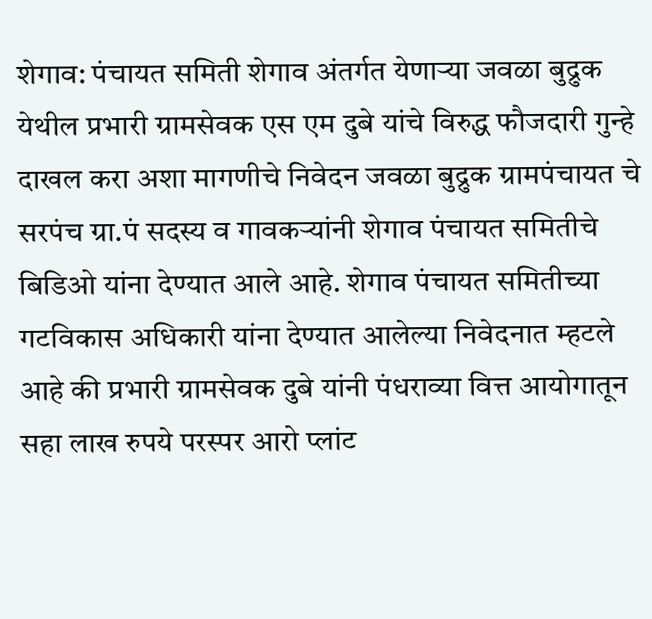शेगाव: पंचायत समिती शेगाव अंतर्गत येणाऱ्या जवळा बुद्रुक येथील प्रभारी ग्रामसेवक एस एम दुबे यांचे विरुद्ध फौजदारी गुन्हे दाखल करा अशा मागणीचे निवेदन जवळा बुद्रुक ग्रामपंचायत चे सरपंच ग्रा.पं सदस्य व गावकऱ्यांनी शेगाव पंचायत समितीचे बिडिओ यांना देण्यात आले आहे. शेगाव पंचायत समितीच्या गटविकास अधिकारी यांना देण्यात आलेल्या निवेदनात म्हटले आहे की प्रभारी ग्रामसेवक दुबे यांनी पंधराव्या वित्त आयोगातून सहा लाख रुपये परस्पर आरो प्लांट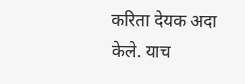करिता देयक अदा केले. याच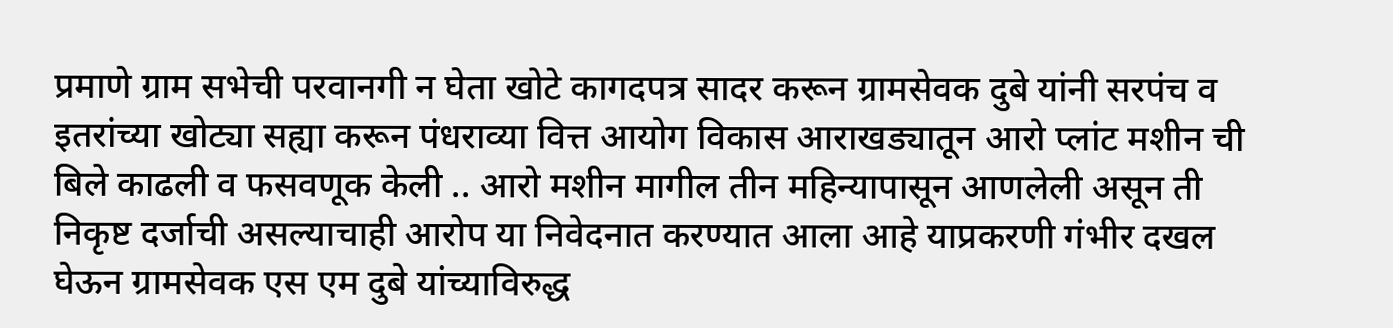प्रमाणे ग्राम सभेची परवानगी न घेता खोटे कागदपत्र सादर करून ग्रामसेवक दुबे यांनी सरपंच व इतरांच्या खोट्या सह्या करून पंधराव्या वित्त आयोग विकास आराखड्यातून आरो प्लांट मशीन ची बिले काढली व फसवणूक केली .. आरो मशीन मागील तीन महिन्यापासून आणलेली असून ती निकृष्ट दर्जाची असल्याचाही आरोप या निवेदनात करण्यात आला आहे याप्रकरणी गंभीर दखल घेऊन ग्रामसेवक एस एम दुबे यांच्याविरुद्ध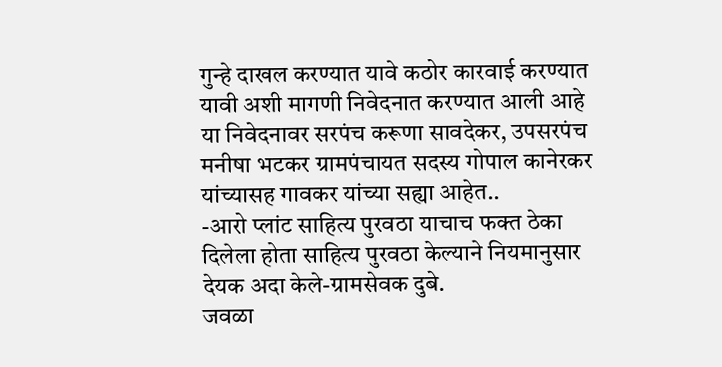गुन्हे दाखल करण्यात यावे कठोर कारवाई करण्यात यावी अशी मागणी निवेदनात करण्यात आली आहे या निवेदनावर सरपंच करूणा सावदेकर, उपसरपंच मनीषा भटकर ग्रामपंचायत सदस्य गोपाल कानेरकर यांच्यासह गावकर यांच्या सह्या आहेत..
-आरो प्लांट साहित्य पुरवठा याचाच फक्त ठेका दिलेला होता साहित्य पुरवठा केल्याने नियमानुसार देयक अदा केले-ग्रामसेवक दुबे.
जवळा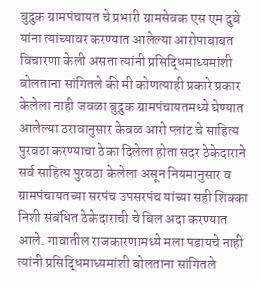बुद्रुक ग्रामपंचायत चे प्रभारी ग्रामसेवक एस एम दुबे यांना त्यांच्यावर करण्यात आलेल्या आरोपाबाबत विचारणा केली असता त्यांनी प्रसिद्धिमाध्यमांशी बोलताना सांगितले की मी कोणत्याही प्रकारे प्रकार केलेला नाही जवळा बुद्रुक ग्रामपंचायतमध्ये घेण्यात आलेल्या ठरावानुसार केवळ आरो प्लांट चे साहित्य पुरवठा करण्याचा ठेका दिलेला होता सदर ठेकेदाराने सर्व साहित्य पुरवठा केलेला असून नियमानुसार व ग्रामपंचायतच्या सरपंच उपसरपंच यांच्या सही शिक्का निशी संबंधित ठेकेदाराची चे बिल अदा करण्यात आले. गावातील राजकारणामध्ये मला पडायचे नाही त्यांनी प्रसिद्धिमाध्यमांशी बोलताना सांगितले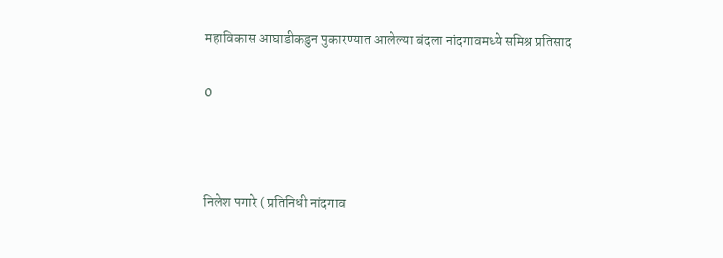महाविकास आघाडीकडुन पुकारण्यात आलेल्या बंदला नांदगावमध्ये समिश्र प्रतिसाद

0



निलेश पगारे ( प्रतिनिधी नांदगाव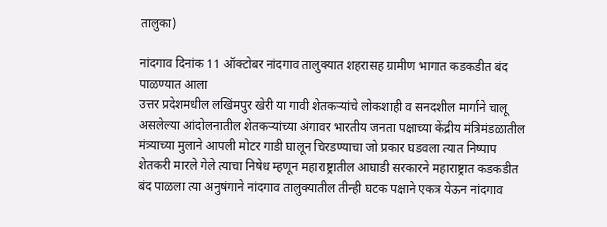तालुका)

नांदगाव दिनांक 11 ऑक्टोबर नांदगाव तालुक्यात शहरासह ग्रामीण भागात कडकडीत बंद पाळण्यात आला
उत्तर प्रदेशमधील लखिंमपुर खेरी या गावी शेतकऱ्यांचे लोकशाही व सनदशील मार्गाने चालू असलेल्या आंदोलनातील शेतकऱ्यांच्या अंगावर भारतीय जनता पक्षाच्या केंद्रीय मंत्रिमंडळातील मंत्र्याच्या मुलाने आपली मोटर गाडी घालून चिरडण्याचा जो प्रकार घडवला त्यात निष्पाप शेतकरी मारले गेले त्याचा निषेध म्हणून महाराष्ट्रातील आघाडी सरकारने महाराष्ट्रात कडकडीत बंद पाळला त्या अनुषंगाने नांदगाव तालुक्यातील तीन्ही घटक पक्षाने एकत्र येऊन नांदगाव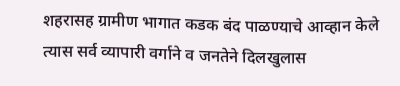शहरासह ग्रामीण भागात कडक बंद पाळण्याचे आव्हान केले त्यास सर्व व्यापारी वर्गाने व जनतेने दिलखुलास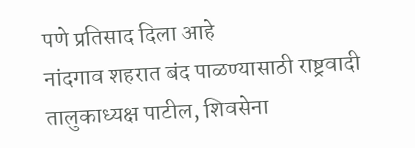पणे प्रतिसाद दिला आहे
नांदगाव शहरात बंद पाळण्यासाठी राष्ट्रवादी तालुकाध्यक्ष पाटील, शिवसेना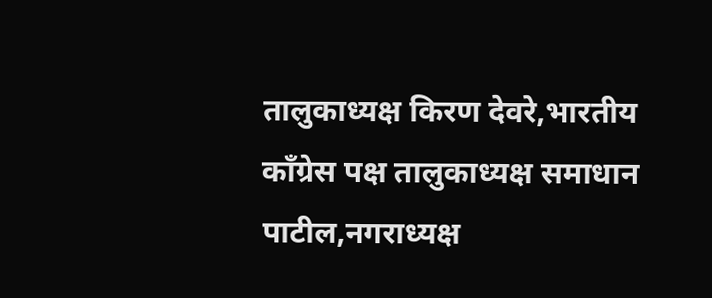तालुकाध्यक्ष किरण देवरे,भारतीय काँग्रेस पक्ष तालुकाध्यक्ष समाधान पाटील,नगराध्यक्ष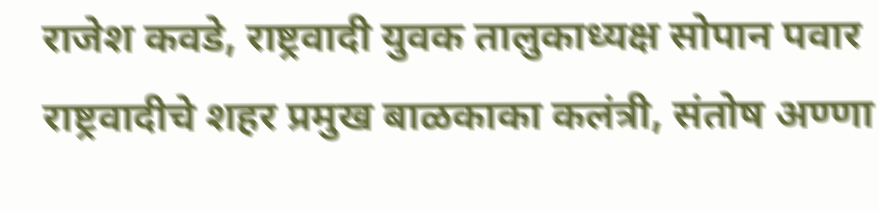राजेश कवडे, राष्ट्रवादी युवक तालुकाध्यक्ष सोपान पवार राष्ट्रवादीचे शहर प्रमुख बाळकाका कलंत्री, संतोष अण्णा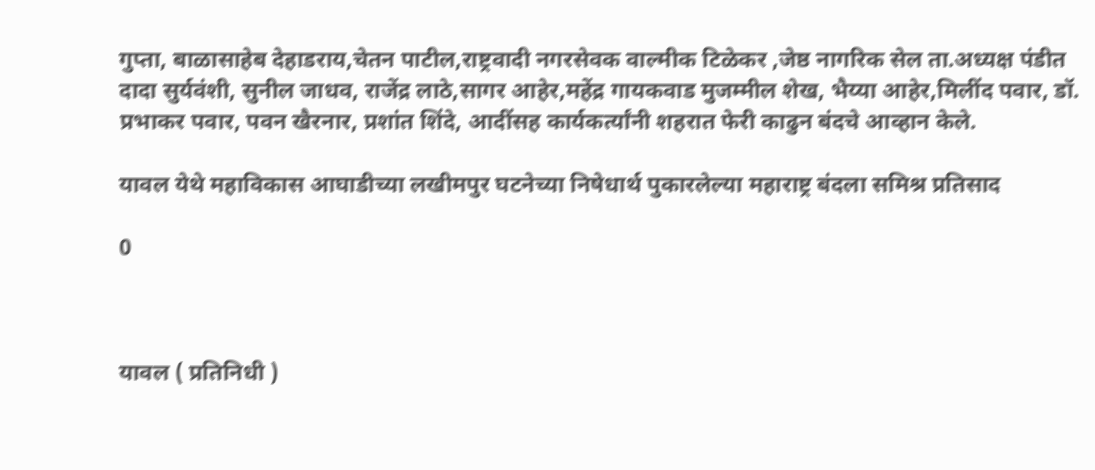गुप्ता, बाळासाहेब देहाडराय,चेतन पाटील,राष्ट्रवादी नगरसेवक वाल्मीक टिळेकर ,जेष्ठ नागरिक सेल ता.अध्यक्ष पंडीत दादा सुर्यवंशी, सुनील जाधव, राजेंद्र लाठे,सागर आहेर,महेंद्र गायकवाड मुजम्मील शेख, भैय्या आहेर,मिलींद पवार, डॉ. प्रभाकर पवार, पवन खैरनार, प्रशांत शिंदे, आदींसह कार्यकर्त्यांनी शहरात फेरी काढुन बंदचे आव्हान केले.

यावल येथे महाविकास आघाडीच्या लखीमपुर घटनेच्या निषेधार्थ पुकारलेल्या महाराष्ट्र बंदला समिश्र प्रतिसाद

0



यावल ( प्रतिनिधी )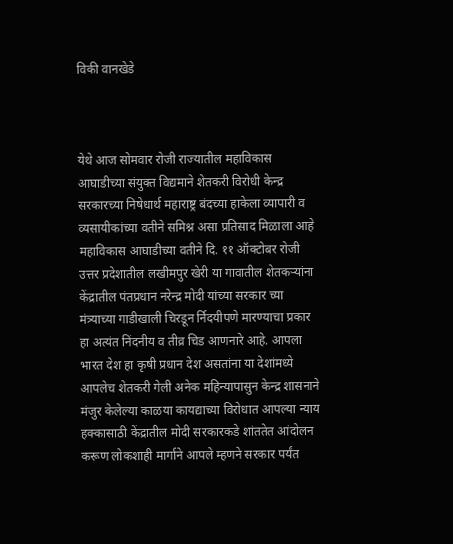विकी वानखेडे



येथे आज सोमवार रोजी राज्यातील महाविकास आघाडीच्या संयुक्त विद्यमाने शेतकरी विरोधी केन्द्र सरकारच्या निषेधार्थ महाराष्ट्र बंदच्या हाकेला व्यापारी व व्यसायीकांच्या वतीने समिश्न असा प्रतिसाद मिळाला आहे महाविकास आघाडीच्या वतीने दि. ११ ऑक्टोबर रोजी उत्तर प्रदेशातील लखीमपुर खेरी या गावातील शेतकऱ्यांना केंद्रातील पंतप्रधान नरेन्द्र मोदी यांच्या सरकार च्या मंत्र्याच्या गाडीखाली चिरडून र्निदयीपणे मारण्याचा प्रकार हा अत्यंत निंदनीय व तीव्र चिड आणनारे आहे. आपला भारत देश हा कृषी प्रधान देश असतांना या देशांमध्ये आपलेच शेतकरी गेली अनेक महिन्यापासुन केन्द्र शासनाने मंजुर केलेल्या काळया कायद्याच्या विरोधात आपल्या न्याय हक्कासाठी केंद्रातील मोदी सरकारकडे शांततेत आंदोलन करूण लोकशाही मार्गाने आपले म्हणने सरकार पर्यंत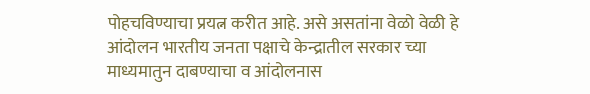पोहचविण्याचा प्रयत्न करीत आहे. असे असतांना वेळो वेळी हे आंदोलन भारतीय जनता पक्षाचे केन्द्रातील सरकार च्या माध्यमातुन दाबण्याचा व आंदोलनास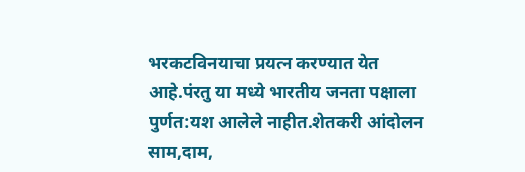भरकटविनयाचा प्रयत्न करण्यात येत आहे.पंरतु या मध्ये भारतीय जनता पक्षाला पुर्णत:यश आलेले नाहीत.शेतकरी आंदोलन साम,दाम,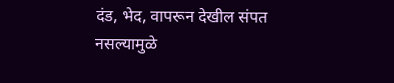दंड, भेद, वापरून देखील संपत नसल्यामुळे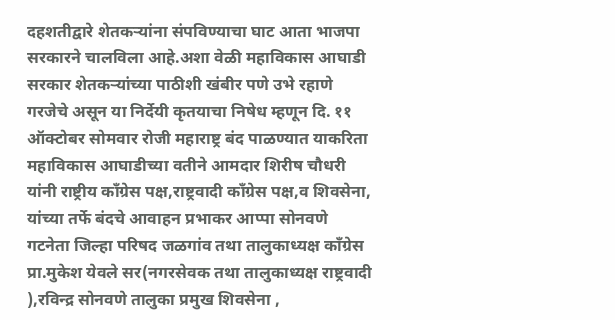दहशतीद्वारे शेतकऱ्यांना संपविण्याचा घाट आता भाजपा सरकारने चालविला आहे.अशा वेळी महाविकास आघाडी सरकार शेतकऱ्यांच्या पाठीशी खंबीर पणे उभे रहाणे गरजेचे असून या निर्देयी कृतयाचा निषेध म्हणून दि. ११ ऑक्टोबर सोमवार रोजी महाराष्ट्र बंद पाळण्यात याकरिता महाविकास आघाडीच्या वतीने आमदार शिरीष चौधरी यांनी राष्ट्रीय काँग्रेस पक्ष,राष्ट्रवादी काँग्रेस पक्ष,व शिवसेना, यांच्या तर्फे बंदचे आवाहन प्रभाकर आप्पा सोनवणे
गटनेता जिल्हा परिषद जळगांव तथा तालुकाध्यक्ष काँग्रेस प्रा.मुकेश येवले सर(नगरसेवक तथा तालुकाध्यक्ष राष्ट्रवादी ),रविन्द्र सोनवणे तालुका प्रमुख शिवसेना ,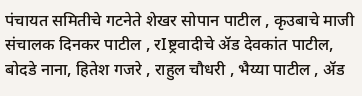पंचायत समितीचे गटनेते शेखर सोपान पाटील , कृउबाचे माजी संचालक दिनकर पाटील , रIष्ट्रवादीचे ॲड देवकांत पाटील, बोदडे नाना, हितेश गजरे , राहुल चौधरी , भैय्या पाटील , ॲड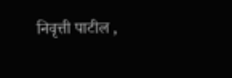निवृत्ती पाटील ,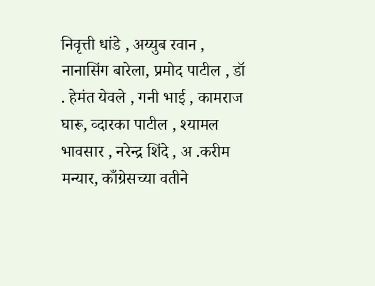निवृत्ती धांडे , अय्युब रवान , नानासिंग बारेला, प्रमोद पाटील , डॉ . हेमंत येवले , गनी भाई , कामराज घारू, व्दारका पाटील , श्यामल भावसार , नरेन्द्र शिंदे , अ .करीम मन्यार, काँग्रेसच्या वतीने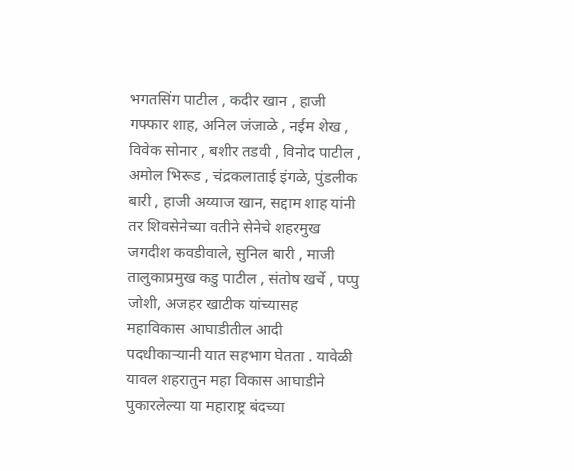भगतसिंग पाटील , कदीर खान , हाजी गफ्फार शाह, अनिल जंजाळे , नईम शेख , विवेक सोनार , बशीर तडवी , विनोद पाटील , अमोल भिरूड , चंद्रकलाताई इंगळे, पुंडलीक बारी , हाजी अय्याज खान, सद्दाम शाह यांनी तर शिवसेनेच्या वतीने सेनेचे शहरमुख जगदीश कवडीवाले, सुनिल बारी , माजी तालुकाप्रमुख कडु पाटील , संतोष खर्चे , पप्पु जोशी, अजहर खाटीक यांच्यासह महाविकास आघाडीतील आदी पदधीकाऱ्यानी यात सहभाग घेतता . यावेळी यावल शहरातुन महा विकास आघाडीने पुकारलेल्या या महाराष्ट्र बंदच्या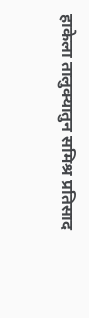हाकेला तालुक्यातुन समिश्र प्रतिसाद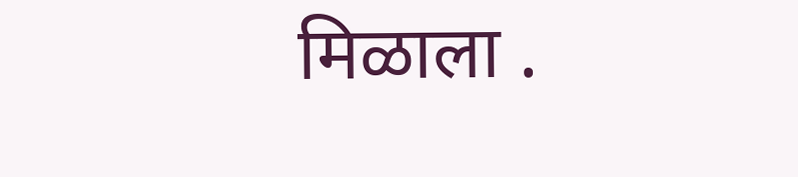मिळाला .